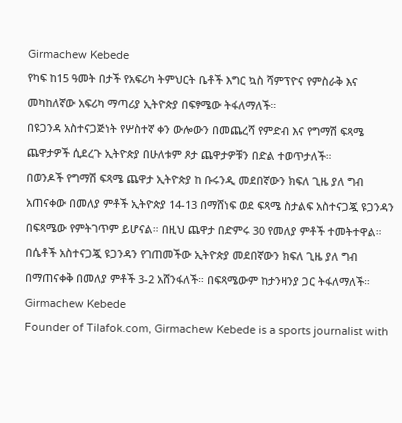Girmachew Kebede
የካፍ ከ15 ዓመት በታች የአፍሪካ ትምህርት ቤቶች እግር ኳስ ሻምፕዮና የምስራቅ እና መካከለኛው አፍሪካ ማጣሪያ ኢትዮጵያ በፍፃሜው ትፋለማለች።
በዩጋንዳ አስተናጋጅነት የሦስተኛ ቀን ውሎውን በመጨረሻ የምድብ እና የግማሽ ፍጻሜ ጨዋታዎች ሲደረጉ ኢትዮጵያ በሁለቱም ጾታ ጨዋታዎቹን በድል ተወጥታለች።
በወንዶች የግማሽ ፍጻሜ ጨዋታ ኢትዮጵያ ከ ቡሩንዲ መደበኛውን ክፍለ ጊዜ ያለ ግብ አጠናቀው በመለያ ምቶች ኢትዮጵያ 14-13 በማሸነፍ ወደ ፍጻሜ ስታልፍ አስተናጋጇ ዩጋንዳን በፍጻሜው የምትገጥም ይሆናል። በዚህ ጨዋታ በድምሩ 30 የመለያ ምቶች ተመትተዋል።
በሴቶች አስተናጋጇ ዩጋንዳን የገጠመችው ኢትዮጵያ መደበኛውን ክፍለ ጊዜ ያለ ግብ በማጠናቀቅ በመለያ ምቶች 3-2 አሸንፋለች። በፍጻሜውም ከታንዛንያ ጋር ትፋለማለች።
Girmachew Kebede
Founder of Tilafok.com, Girmachew Kebede is a sports journalist with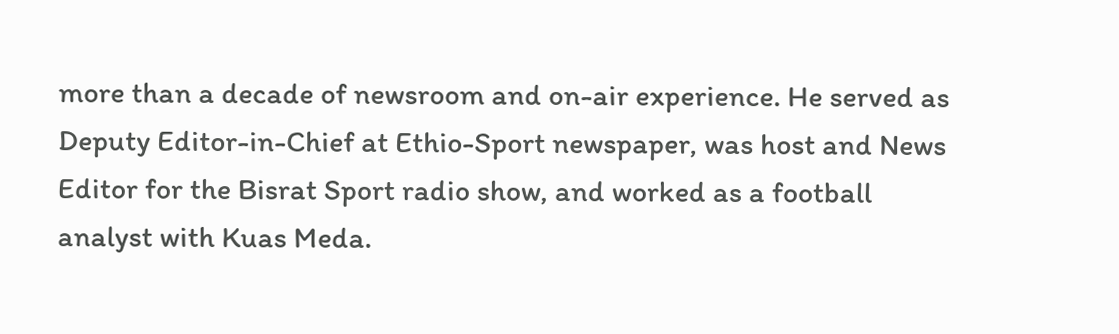more than a decade of newsroom and on-air experience. He served as Deputy Editor-in-Chief at Ethio-Sport newspaper, was host and News Editor for the Bisrat Sport radio show, and worked as a football analyst with Kuas Meda.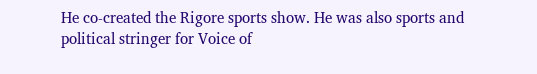He co-created the Rigore sports show. He was also sports and political stringer for Voice of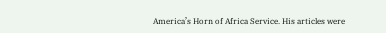America’s Horn of Africa Service. His articles were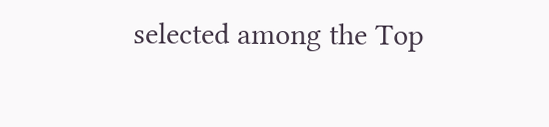selected among the Top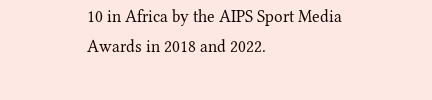10 in Africa by the AIPS Sport Media Awards in 2018 and 2022.